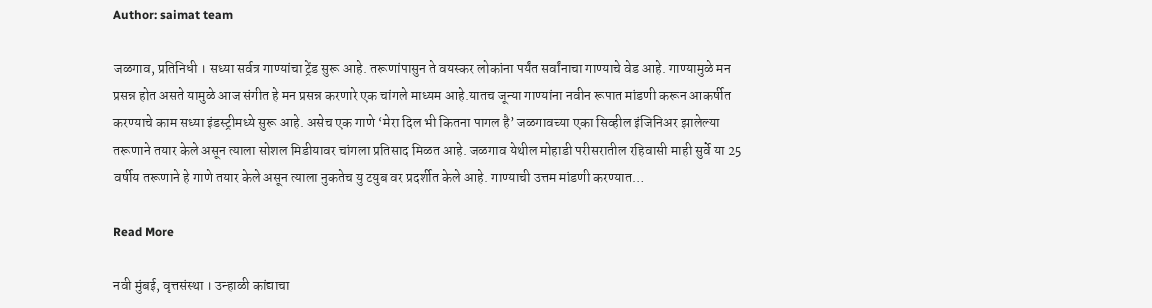Author: saimat team

जळगाव, प्रतिनिधी । सध्या सर्वत्र गाण्यांचा ट्रेंड सुरू आहे. तरूणांपासुन ते वयस्कर लोकांना पर्यंत सर्वांनाचा गाण्याचे वेड आहे. गाण्यामुळे मन प्रसन्न होत असते यामुळे आज संगीत हे मन प्रसन्न करणारे एक चांगले माध्यम आहे.यातच जून्या गाण्यांना नवीन रूपात मांडणी करून आकर्षीत करण्याचे काम सध्या इंडस्ट्रीमध्ये सुरू आहे. असेच एक गाणे ‘मेरा दिल भी कितना पागल है’ जळगावच्या एका सिव्हील इंजिनिअर झालेल्या तरूणाने तयार केले असून त्याला सोशल मिडीयावर चांगला प्रतिसाद मिळत आहे. जळगाव येथील मोहाडी परीसरातील रहिवासी माही सुर्वे या 25 वर्षीय तरूणाने हे गाणे तयार केले असून त्याला नुकतेच यु टयुब वर प्रदर्शीत केले आहे. गाण्याची उत्तम मांडणी करण्यात…

Read More

नवी मुंबई, वृत्तसंस्था । उन्हाळी कांद्याचा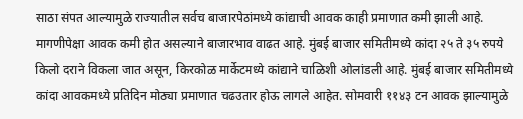साठा संपत आल्यामुळे राज्यातील सर्वच बाजारपेठांमध्ये कांद्याची आवक काही प्रमाणात कमी झाली आहे. मागणीपेक्षा आवक कमी होत असल्याने बाजारभाव वाढत आहे. मुंबई बाजार समितीमध्ये कांदा २५ ते ३५ रुपये किलो दराने विकला जात असून, किरकोळ मार्केटमध्ये कांद्याने चाळिशी ओलांडली आहे. मुंबई बाजार समितीमध्ये कांदा आवकमध्ये प्रतिदिन मोठ्या प्रमाणात चढउतार होऊ लागले आहेत. सोमवारी ११४३ टन आवक झाल्यामुळे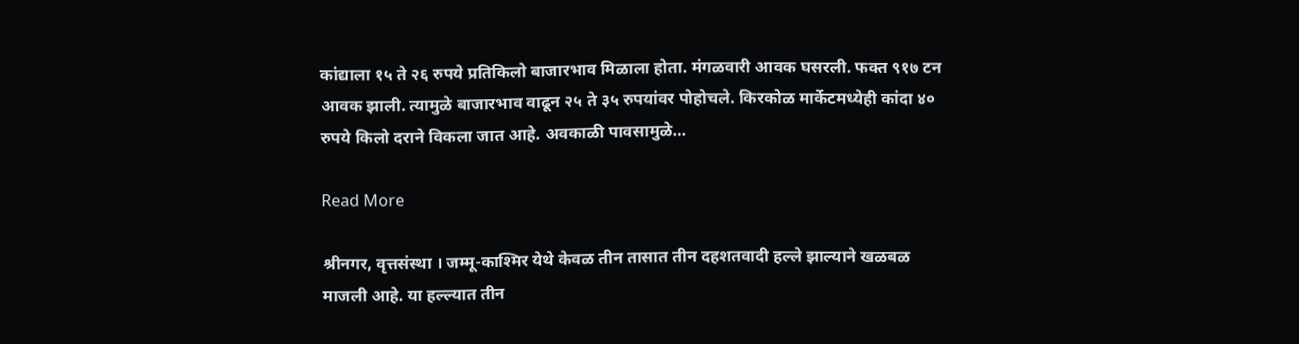कांद्याला १५ ते २६ रुपये प्रतिकिलो बाजारभाव मिळाला होता. मंगळवारी आवक घसरली. फक्त ९१७ टन आवक झाली. त्यामुळे बाजारभाव वाढून २५ ते ३५ रुपयांवर पोहोचले. किरकोळ मार्केटमध्येही कांदा ४० रुपये किलो दराने विकला जात आहे. अवकाळी पावसामुळे…

Read More

श्रीनगर, वृत्तसंस्था । जम्मू-काश्मिर येथे केवळ तीन तासात तीन दहशतवादी हल्ले झाल्याने खळबळ माजली आहे. या हल्ल्यात तीन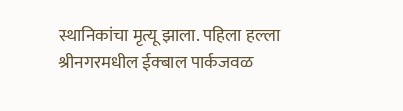स्थानिकांचा मृत्यू झाला. पहिला हल्ला श्रीनगरमधील ईक्बाल पार्कजवळ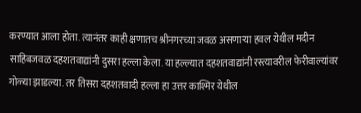करण्यात आला होता. त्यानंतर काही क्षणातच श्रीनगरच्या जवळ असणाऱ्या हवल येथील मदीन साहिबजवळ दहशतवाद्यांनी दुसरा हल्ला केला. या हल्ल्यात दहशतवाद्यांनी रस्त्यावरील फेरीवाल्यांवर गोळ्या झाडल्या. तर तिसरा दहशतवादी हल्ला हा उत्तर काश्मिर येथील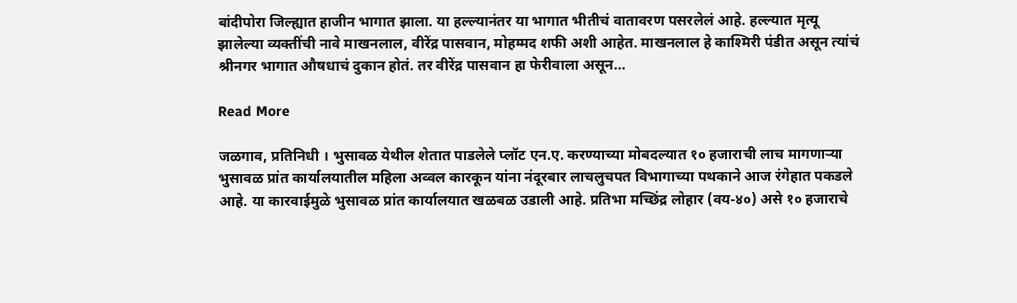बांदीपोरा जिल्ह्यात हाजीन भागात झाला. या हल्ल्यानंतर या भागात भीतीचं वातावरण पसरलेलं आहे. हल्ल्यात मृत्यू झालेल्या व्यक्तींची नावे माखनलाल, वीरेंद्र पासवान, मोहम्मद शफी अशी आहेत. माखनलाल हे काश्मिरी पंडीत असून त्यांचं श्रीनगर भागात औषधाचं दुकान होतं. तर वीरेंद्र पासवान हा फेरीवाला असून…

Read More

जळगाव, प्रतिनिधी । भुसावळ येथील शेतात पाडलेले प्लॉट एन.ए. करण्याच्या मोबदल्यात १० हजाराची लाच मागणाऱ्या भुसावळ प्रांत कार्यालयातील महिला अव्वल कारकून यांना नंदूरबार लाचलुचपत विभागाच्या पथकाने आज रंगेहात पकडले आहे. या कारवाईमुळे भुसावळ प्रांत कार्यालयात खळबळ उडाली आहे. प्रतिभा मच्छिंद्र लोहार (वय-४०) असे १० हजाराचे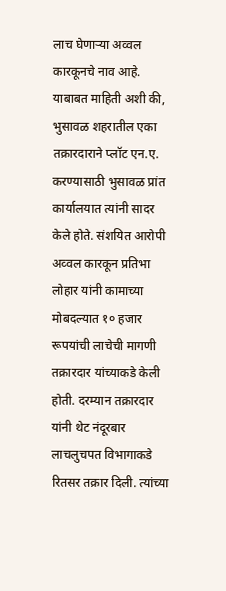लाच घेणाऱ्या अव्वल कारकूनचे नाव आहे. याबाबत माहिती अशी की, भुसावळ शहरातील एका तक्रारदाराने प्लॉट एन.ए. करण्यासाठी भुसावळ प्रांत कार्यालयात त्यांनी सादर केले होते. संशयित आरोपी अव्वल कारकून प्रतिभा लोहार यांनी कामाच्या मोबदल्यात १० हजार रूपयांची लाचेची मागणी तक्रारदार यांच्याकडे केली होती. दरम्यान तक्रारदार यांनी थेट नंदूरबार लाचलुचपत विभागाकडे रितसर तक्रार दिली. त्यांच्या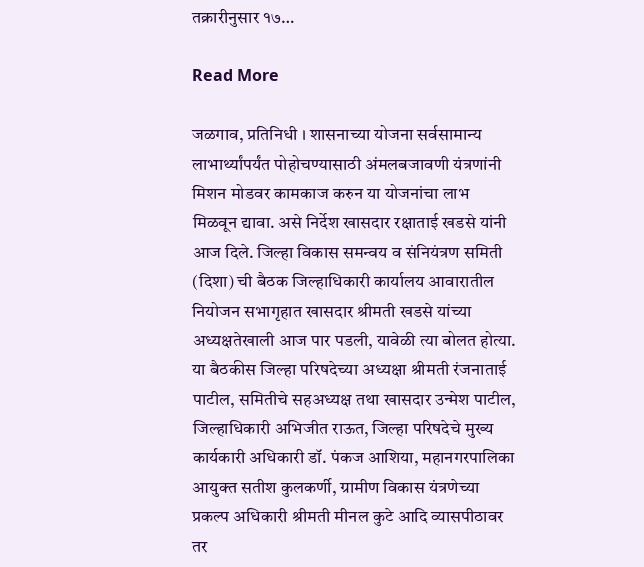तक्रारीनुसार १७…

Read More

जळगाव, प्रतिनिधी । शासनाच्या योजना सर्वसामान्य लाभार्थ्यांपर्यंत पोहोचण्यासाठी अंमलबजावणी यंत्रणांनी मिशन मोडवर कामकाज करुन या योजनांचा लाभ मिळवून द्यावा. असे निर्देश खासदार रक्षाताई खडसे यांनी आज दिले. जिल्हा विकास समन्वय व संनियंत्रण समिती (दिशा) ची बैठक जिल्हाधिकारी कार्यालय आवारातील नियोजन सभागृहात खासदार श्रीमती खडसे यांच्या अध्यक्षतेखाली आज पार पडली, यावेळी त्या बोलत होत्या. या बैठकीस जिल्हा परिषदेच्या अध्यक्षा श्रीमती रंजनाताई पाटील, समितीचे सहअध्यक्ष तथा खासदार उन्मेश पाटील, जिल्हाधिकारी अभिजीत राऊत, जिल्हा परिषदेचे मुख्य कार्यकारी अधिकारी डॉ. पंकज आशिया, महानगरपालिका आयुक्त सतीश कुलकर्णी, ग्रामीण विकास यंत्रणेच्या प्रकल्प अधिकारी श्रीमती मीनल कुटे आदि व्यासपीठावर तर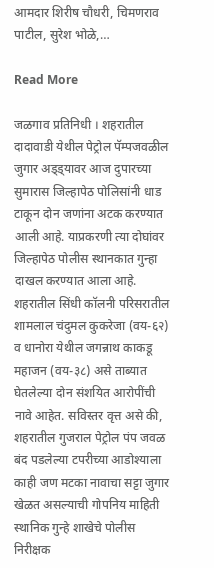आमदार शिरीष चौधरी, चिमणराव पाटील, सुरेश भोळे,…

Read More

जळगाव प्रतिनिधी । शहरातील दादावाडी येथील पेट्रोल पॅम्पजवळील जुगार अड्ड्यावर आज दुपारच्या सुमारास जिल्हापेठ पोलिसांनी धाड टाकून दोन जणांना अटक करण्यात आली आहे. याप्रकरणी त्या दोघांवर जिल्हापेठ पोलीस स्थानकात गुन्हा दाखल करण्यात आला आहे. शहरातील सिंधी कॉलनी परिसरातील शामलाल चंदुमल कुकरेजा (वय-६२) व धानोरा येथील जगन्नाथ काकडू महाजन (वय-३८) असे ताब्यात घेतलेल्या दोन संशयित आरोपींची नावे आहेत. सविस्तर वृत्त असे की, शहरातील गुजराल पेट्रोल पंप जवळ बंद पडलेल्या टपरीच्या आडोश्याला काही जण मटका नावाचा सट्टा जुगार खेळत असल्याची गोपनिय माहिती स्थानिक गुन्हे शाखेचे पोलीस निरीक्षक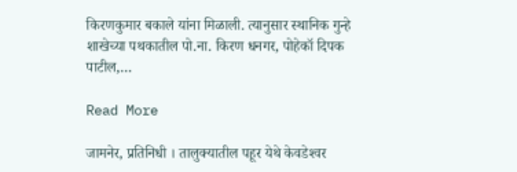किरणकुमार बकाले यांना मिळाली. त्यानुसार स्थानिक गुन्हे शाखेच्या पथकातील पो.ना. किरण धनगर, पोहेकॉ दिपक पाटील,…

Read More

जामनेर, प्रतिनिधी । तालुक्यातील पहूर येथे केवडेश्‍वर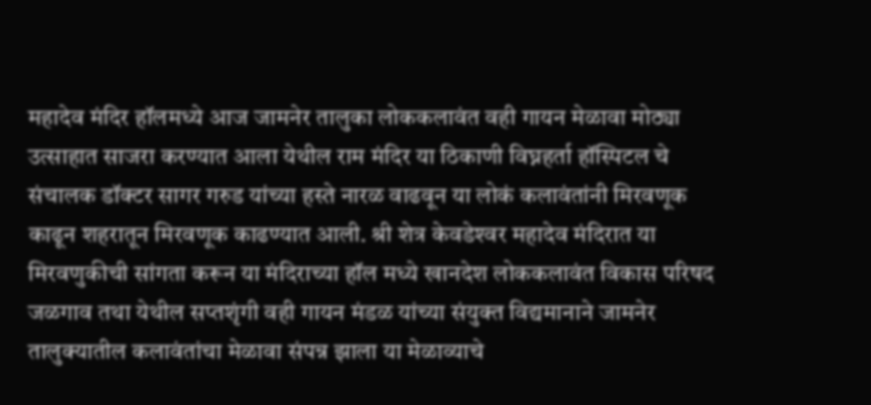महादेव मंदिर हॉलमध्ये आज जामनेर तालुका लोककलावंत वही गायन मेळावा मोठ्या उत्साहात साजरा करण्यात आला येथील राम मंदिर या ठिकाणी विघ्नहर्ता हॉस्पिटल चे संचालक डॉक्टर सागर गरुड यांच्या हस्ते नारळ वाढवून या लोकं कलावंतांनी मिरवणूक काढून शहरातून मिरवणूक काढण्यात आली. श्री शेत्र केवडेश्‍वर महादेव मंदिरात या मिरवणुकीची सांगता करून या मंदिराच्या हॉल मध्ये खानदेश लोककलावंत विकास परिषद जळगाव तथा येथील सप्तशृंगी वही गायन मंडळ यांच्या संयुक्त विद्यमानाने जामनेर तालुक्यातील कलावंतांचा मेळावा संपन्न झाला या मेळाव्याचे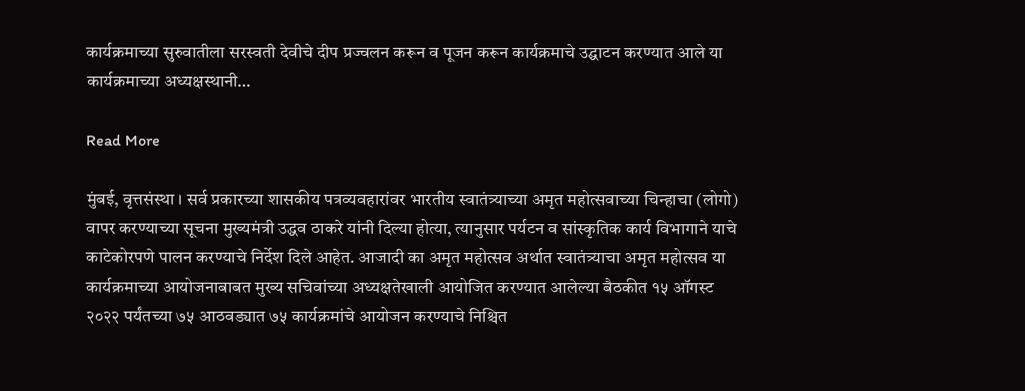कार्यक्रमाच्या सुरुवातीला सरस्वती देवीचे दीप प्रज्वलन करून व पूजन करून कार्यक्रमाचे उद्घाटन करण्यात आले या कार्यक्रमाच्या अध्यक्षस्थानी…

Read More

मुंबई, वृत्तसंस्था । सर्व प्रकारच्या शासकीय पत्रव्यवहारांवर भारतीय स्वातंत्र्याच्या अमृत महोत्सवाच्या चिन्हाचा (लोगो) वापर करण्याच्या सूचना मुख्यमंत्री उद्धव ठाकरे यांनी दिल्या होत्या, त्यानुसार पर्यटन व सांस्कृतिक कार्य विभागाने याचे काटेकोरपणे पालन करण्याचे निर्देश दिले आहेत. आजादी का अमृत महोत्सव अर्थात स्वातंत्र्याचा अमृत महोत्सव या कार्यक्रमाच्या आयोजनाबाबत मुख्य सचिवांच्या अध्यक्षतेखाली आयोजित करण्यात आलेल्या बैठकीत १५ ऑगस्ट २०२२ पर्यंतच्या ७५ आठवड्यात ७५ कार्यक्रमांचे आयोजन करण्याचे निश्चित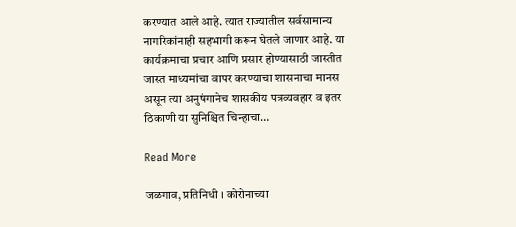करण्यात आले आहे. त्यात राज्यातील सर्वसामान्य नागरिकांनाही सहभागी करून घेतले जाणार आहे. या कार्यक्रमाचा प्रचार आणि प्रसार होण्यासाठी जास्तीत जास्त माध्यमांचा वापर करण्याचा शासनाचा मानस असून त्या अनुषंगानेच शासकीय पत्रव्यवहार व इतर ठिकाणी या सुनिश्चित चिन्हाचा…

Read More

जळगाव, प्रतिनिधी । कोरोनाच्या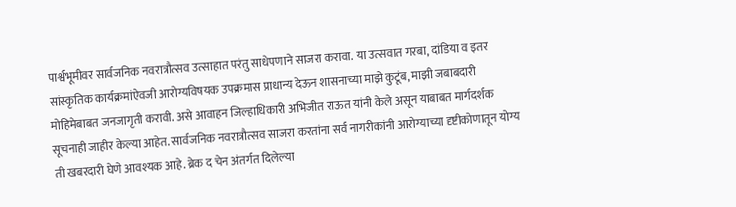पार्श्वभूमीवर सार्वजनिक नवरात्रौत्सव उत्साहात परंतु साधेपणाने साजरा करावा. या उत्सवात गरबा, दांडिया व इतर सांस्कृतिक कार्यक्रमांऐवजी आरोग्यविषयक उपक्रमास प्राधान्य देऊन शासनाच्या माझे कुटूंब, माझी जबाबदारी मोहिमेबाबत जनजागृती करावी. असे आवाहन जिल्हाधिकारी अभिजीत राऊत यांनी केले असून याबाबत मार्गदर्शक सूचनाही जाहीर केल्या आहेत. सार्वजनिक नवरात्रौत्सव साजरा करतांना सर्व नागरीकांनी आरोग्याच्या दृष्टीकोणातून योग्य ती खबरदारी घेणे आवश्यक आहे. ब्रेक द चेन अंतर्गत दिलेल्या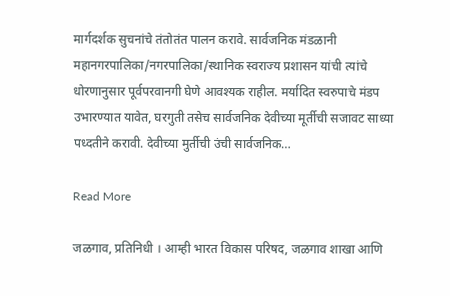मार्गदर्शक सुचनांचे तंतोतंत पालन करावे. सार्वजनिक मंडळानी महानगरपालिका/नगरपालिका/स्थानिक स्वराज्य प्रशासन यांची त्यांचे धोरणानुसार पूर्वपरवानगी घेणे आवश्यक राहील. मर्यादित स्वरुपाचे मंडप उभारण्यात यावेत, घरगुती तसेच सार्वजनिक देवीच्या मूर्तीची सजावट साध्या पध्दतीने करावी. देवीच्या मुर्तीची उंची सार्वजनिक…

Read More

जळगाव, प्रतिनिधी । आम्ही भारत विकास परिषद, जळगाव शाखा आणि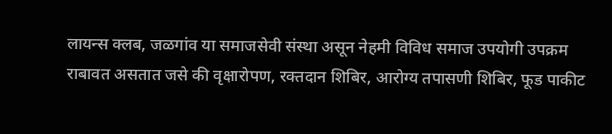लायन्स क्लब, जळगांव या समाजसेवी संस्था असून नेहमी विविध समाज उपयोगी उपक्रम राबावत असतात जसे की वृक्षारोपण, रक्तदान शिबिर, आरोग्य तपासणी शिबिर, फूड पाकीट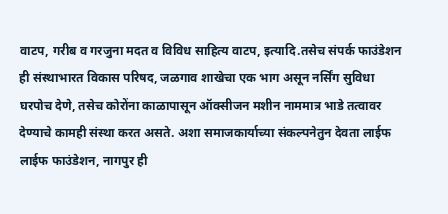वाटप, गरीब व गरजुना मदत व विविध साहित्य वाटप, इत्यादि.तसेच संपर्क फाउंडेशन ही संस्थाभारत विकास परिषद, जळगाव शाखेचा एक भाग असून नर्सिंग सुविधा घरपोच देणे, तसेच कोरोंना काळापासून ऑक्सीजन मशीन नाममात्र भाडे तत्वावर देण्याचे कामही संस्था करत असते. अशा समाजकार्याच्या संकल्पनेतुन देवता लाईफ लाईफ फाउंडेशन, नागपुर ही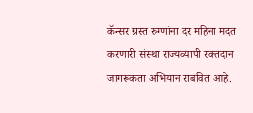कॅन्सर ग्रस्त रुग्णांना दर महिना मदत करणारी संस्था राज्यव्यापी रक्तदान जागरूकता अभियान राबवित आहे.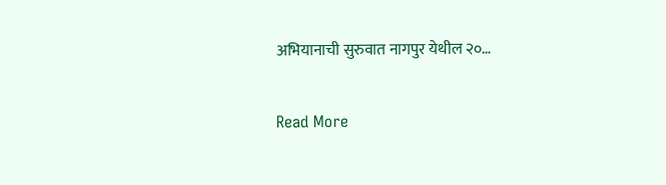अभियानाची सुरुवात नागपुर येथील २०…

Read More